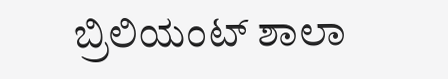ಬ್ರಿಲಿಯಂಟ್ ಶಾಲಾ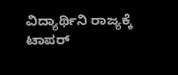ವಿದ್ಯಾರ್ಥಿನಿ ರಾಜ್ಯಕ್ಕೆ ಟಾಪರ್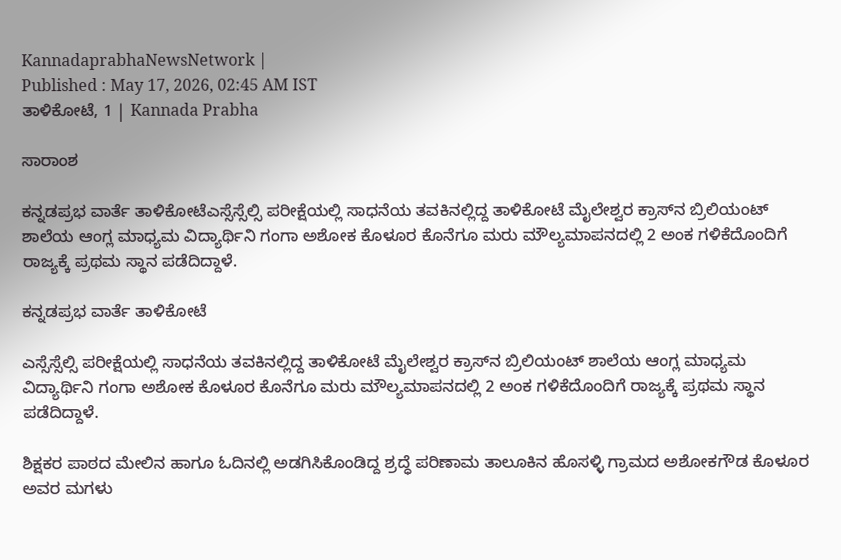KannadaprabhaNewsNetwork |
Published : May 17, 2026, 02:45 AM IST
ತಾಳಿಕೋಟೆ, 1 | Kannada Prabha

ಸಾರಾಂಶ

ಕನ್ನಡಪ್ರಭ ವಾರ್ತೆ ತಾಳಿಕೋಟೆಎಸ್ಸೆಸ್ಸೆಲ್ಸಿ ಪರೀಕ್ಷೆಯಲ್ಲಿ ಸಾಧನೆಯ ತವಕಿನಲ್ಲಿದ್ದ ತಾಳಿಕೋಟೆ ಮೈಲೇಶ್ವರ ಕ್ರಾಸ್‌ನ ಬ್ರಿಲಿಯಂಟ್ ಶಾಲೆಯ ಆಂಗ್ಲ ಮಾಧ್ಯಮ ವಿದ್ಯಾರ್ಥಿನಿ ಗಂಗಾ ಅಶೋಕ ಕೊಳೂರ ಕೊನೆಗೂ ಮರು ಮೌಲ್ಯಮಾಪನದಲ್ಲಿ 2 ಅಂಕ ಗಳಿಕೆದೊಂದಿಗೆ ರಾಜ್ಯಕ್ಕೆ ಪ್ರಥಮ ಸ್ಥಾನ ಪಡೆದಿದ್ದಾಳೆ.

ಕನ್ನಡಪ್ರಭ ವಾರ್ತೆ ತಾಳಿಕೋಟೆ

ಎಸ್ಸೆಸ್ಸೆಲ್ಸಿ ಪರೀಕ್ಷೆಯಲ್ಲಿ ಸಾಧನೆಯ ತವಕಿನಲ್ಲಿದ್ದ ತಾಳಿಕೋಟೆ ಮೈಲೇಶ್ವರ ಕ್ರಾಸ್‌ನ ಬ್ರಿಲಿಯಂಟ್ ಶಾಲೆಯ ಆಂಗ್ಲ ಮಾಧ್ಯಮ ವಿದ್ಯಾರ್ಥಿನಿ ಗಂಗಾ ಅಶೋಕ ಕೊಳೂರ ಕೊನೆಗೂ ಮರು ಮೌಲ್ಯಮಾಪನದಲ್ಲಿ 2 ಅಂಕ ಗಳಿಕೆದೊಂದಿಗೆ ರಾಜ್ಯಕ್ಕೆ ಪ್ರಥಮ ಸ್ಥಾನ ಪಡೆದಿದ್ದಾಳೆ.

ಶಿಕ್ಷಕರ ಪಾಠದ ಮೇಲಿನ ಹಾಗೂ ಓದಿನಲ್ಲಿ ಅಡಗಿಸಿಕೊಂಡಿದ್ದ ಶ್ರದ್ಧೆ ಪರಿಣಾಮ ತಾಲೂಕಿನ ಹೊಸಳ್ಳಿ ಗ್ರಾಮದ ಅಶೋಕಗೌಡ ಕೊಳೂರ ಅವರ ಮಗಳು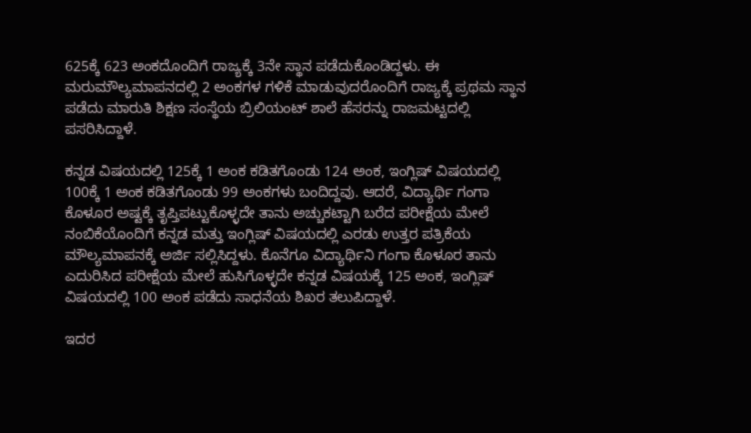625ಕ್ಕೆ 623 ಅಂಕದೊಂದಿಗೆ ರಾಜ್ಯಕ್ಕೆ 3ನೇ ಸ್ಥಾನ ಪಡೆದುಕೊಂಡಿದ್ದಳು. ಈ ಮರುಮೌಲ್ಯಮಾಪನದಲ್ಲಿ 2 ಅಂಕಗಳ ಗಳಿಕೆ ಮಾಡುವುದರೊಂದಿಗೆ ರಾಜ್ಯಕ್ಕೆ ಪ್ರಥಮ ಸ್ಥಾನ ಪಡೆದು ಮಾರುತಿ ಶಿಕ್ಷಣ ಸಂಸ್ಥೆಯ ಬ್ರಿಲಿಯಂಟ್ ಶಾಲೆ ಹೆಸರನ್ನು ರಾಜಮಟ್ಟದಲ್ಲಿ ಪಸರಿಸಿದ್ದಾಳೆ.

ಕನ್ನಡ ವಿಷಯದಲ್ಲಿ 125ಕ್ಕೆ 1 ಅಂಕ ಕಡಿತಗೊಂಡು 124 ಅಂಕ, ಇಂಗ್ಲಿಷ್ ವಿಷಯದಲ್ಲಿ 100ಕ್ಕೆ 1 ಅಂಕ ಕಡಿತಗೊಂಡು 99 ಅಂಕಗಳು ಬಂದಿದ್ದವು. ಆದರೆ, ವಿದ್ಯಾರ್ಥಿ ಗಂಗಾ ಕೊಳೂರ ಅಷ್ಟಕ್ಕೆ ತೃಪ್ತಿಪಟ್ಟುಕೊಳ್ಳದೇ ತಾನು ಅಚ್ಚುಕಟ್ಟಾಗಿ ಬರೆದ ಪರೀಕ್ಷೆಯ ಮೇಲೆ ನಂಬಿಕೆಯೊಂದಿಗೆ ಕನ್ನಡ ಮತ್ತು ಇಂಗ್ಲಿಷ್ ವಿಷಯದಲ್ಲಿ ಎರಡು ಉತ್ತರ ಪತ್ರಿಕೆಯ ಮೌಲ್ಯಮಾಪನಕ್ಕೆ ಅರ್ಜಿ ಸಲ್ಲಿಸಿದ್ದಳು. ಕೊನೆಗೂ ವಿದ್ಯಾರ್ಥಿನಿ ಗಂಗಾ ಕೊಳೂರ ತಾನು ಎದುರಿಸಿದ ಪರೀಕ್ಷೆಯ ಮೇಲೆ ಹುಸಿಗೊಳ್ಳದೇ ಕನ್ನಡ ವಿಷಯಕ್ಕೆ 125 ಅಂಕ, ಇಂಗ್ಲಿಷ್ ವಿಷಯದಲ್ಲಿ 100 ಅಂಕ ಪಡೆದು ಸಾಧನೆಯ ಶಿಖರ ತಲುಪಿದ್ದಾಳೆ.

ಇದರ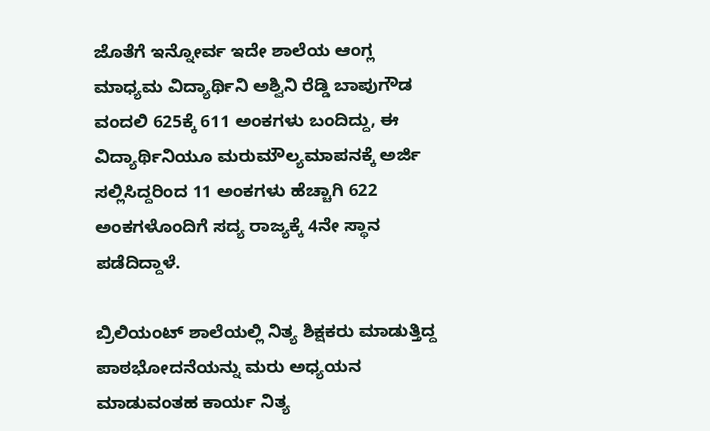ಜೊತೆಗೆ ಇನ್ನೋರ್ವ ಇದೇ ಶಾಲೆಯ ಆಂಗ್ಲ ಮಾಧ್ಯಮ ವಿದ್ಯಾರ್ಥಿನಿ ಅಶ್ವಿನಿ ರೆಡ್ಡಿ ಬಾಪುಗೌಡ ವಂದಲಿ 625ಕ್ಕೆ 611 ಅಂಕಗಳು ಬಂದಿದ್ದು, ಈ ವಿದ್ಯಾರ್ಥಿನಿಯೂ ಮರುಮೌಲ್ಯಮಾಪನಕ್ಕೆ ಅರ್ಜಿ ಸಲ್ಲಿಸಿದ್ದರಿಂದ 11 ಅಂಕಗಳು ಹೆಚ್ಚಾಗಿ 622 ಅಂಕಗಳೊಂದಿಗೆ ಸದ್ಯ ರಾಜ್ಯಕ್ಕೆ 4ನೇ ಸ್ಥಾನ ಪಡೆದಿದ್ದಾಳೆ.

ಬ್ರಿಲಿಯಂಟ್ ಶಾಲೆಯಲ್ಲಿ ನಿತ್ಯ ಶಿಕ್ಷಕರು ಮಾಡುತ್ತಿದ್ದ ಪಾಠಭೋದನೆಯನ್ನು ಮರು ಅಧ್ಯಯನ ಮಾಡುವಂತಹ ಕಾರ್ಯ ನಿತ್ಯ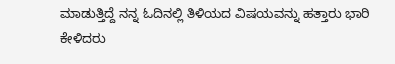ಮಾಡುತ್ತಿದ್ದೆ ನನ್ನ ಓದಿನಲ್ಲಿ ತಿಳಿಯದ ವಿಷಯವನ್ನು ಹತ್ತಾರು ಭಾರಿ ಕೇಳಿದರು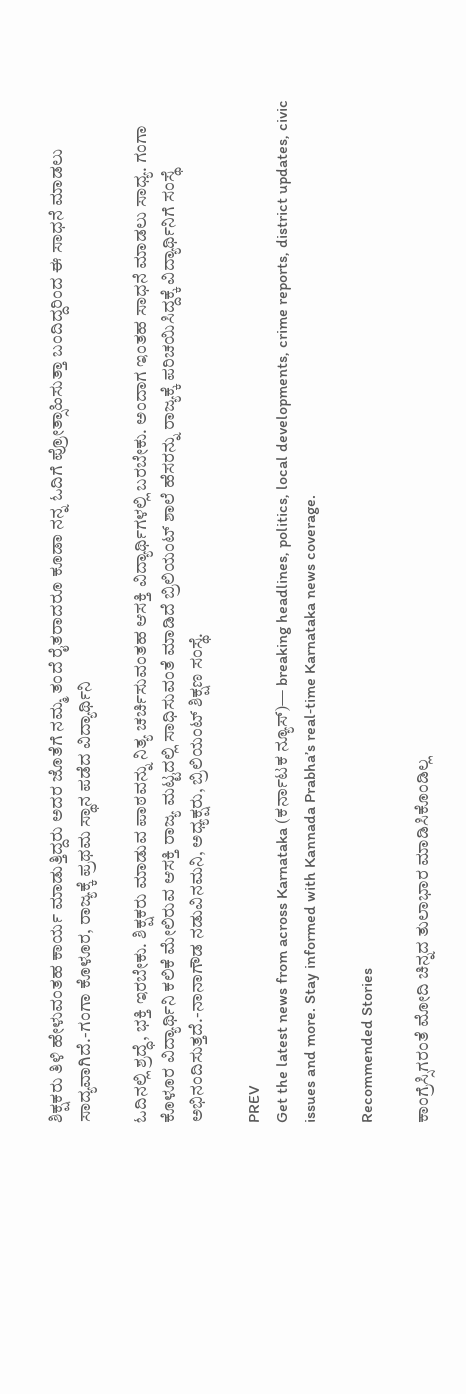ಶಿಕ್ಷಕರು ತಿಳಿ ಹೇಳುವಂತಹ ಕಾರ್ಯ ಮಾಡುತ್ತಿದ್ದರು ಅದರ ಜೊತೆಗೆ ನಮ್ಮ ತಂದೆ ರೈತರಾದರೂ ಕೂಡಾ ನನ್ನ ಓದಿಗೆ ಪ್ರೋತ್ಸಾಹಿಸುತ್ತಾ ಬಂದಿದ್ದರಿಂದ ಈ ಸಾಧನೆ ಮಾಡಲು ಸಾದ್ಯವಾಗಿದೆ.-ಗಂಗಾ ಕೊಳೂರ, ರಾಜ್ಯಕ್ಕೆ ಪ್ರಥಮ ಸ್ಥಾನ ಪಡೆದ ವಿದ್ಯಾರ್ಥಿನಿ

ಓದಿನಲ್ಲಿ ಶ್ರದ್ಧೆ, ಭಕ್ತಿ ಇರಬೇಕು. ಶಿಕ್ಷಕರು ಮಾಡುವ ಪಾಠವನ್ನು ನಿತ್ಯ ಚರ್ಚಿಸುವಂತಹ ಆಸಕ್ತಿ ವಿದ್ಯಾರ್ಥಿಗಳಲ್ಲಿ ಬರಬೇಕು. ಅಂದಾಗ ಇಂತಹ ಸಾಧನೆ ಮಾಡಲು ಸಾಧ್ಯ. ಗಂಗಾ ಕೊಳೂರ ವಿದ್ಯಾರ್ಥಿನಿ ಕಲಿಕೆ ಮೇಲಿರುವ ಆಸಕ್ತಿ ರಾಜ್ಯ ಮಟ್ಟದಲ್ಲಿ ಸಾಧಿಸುವಂತೆ ಮಾಡಿದೆ ಬ್ರಿಲಿಯಂಟ್ ಶಾಲೆ ಹೆಸರನ್ನು ರಾಜ್ಯಕ್ಕೆ ಪರಿಚಯಿಸಿದ್ದಕ್ಕೆ ವಿದ್ಯಾರ್ಥಿನಿಗೆ ಸಂಸ್ಥೆ ಅಭಿನಂದಿಸುತ್ತದೆ.-ನಾನಾಗೌಡ ನಡುವಿನಮನಿ, ಅಧ್ಯಕ್ಷರು, ಬ್ರಿಲಿಯಂಟ್ ಶಿಕ್ಷಣ ಸಂಸ್ಥೆ.

PREV
Get the latest news from across Karnataka (ಕರ್ನಾಟಕ ನ್ಯೂಸ್)— breaking headlines, politics, local developments, crime reports, district updates, civic issues and more. Stay informed with Kannada Prabha’s real‑time Karnataka news coverage.

Recommended Stories

ಕಾಂಗ್ರೆಸ್ಸಿಗರಂತೆ ಮೋದಿ ಚಿನ್ನದ ತುಲಾಭಾರ ಮಾಡಿಸಿಕೊಂಡಿಲ್ಲ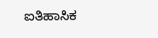ಐತಿಹಾಸಿಕ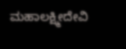ಮಹಾಲಕ್ಷ್ಮೀದೇವಿ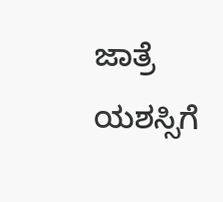ಜಾತ್ರೆ ಯಶಸ್ಸಿಗೆ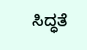ಸಿದ್ಧತೆ